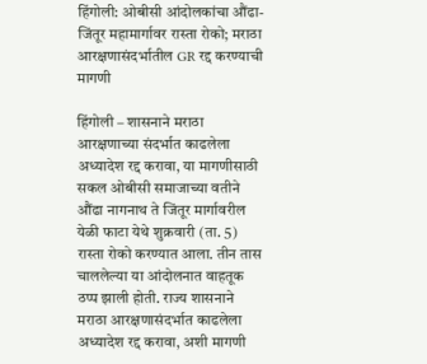हिंगोली: ओबीसी आंदोलकांचा औंढा-जिंतूर महामार्गावर रास्ता रोको; मराठा आरक्षणासंदर्भातील GR रद्द करण्याची मागणी

हिंगोली – शासनाने मराठा आरक्षणाच्या संदर्भात काढलेला अध्यादेश रद्द करावा, या मागणीसाठी सकल ओबीसी समाजाच्या वतीने औंढा नागनाथ ते जिंतूर मार्गावरील येळी फाटा येथे शुक्रवारी (ता. 5) रास्ता रोको करण्यात आला. तीन तास चाललेल्या या आंदोलनात वाहतूक ठप्प झाली होती. राज्य शासनाने मराठा आरक्षणासंदर्भात काढलेला अध्यादेश रद्द करावा, अशी मागणी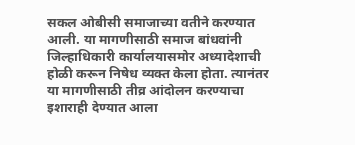सकल ओबीसी समाजाच्या वतीने करण्यात आली. या मागणीसाठी समाज बांधवांनी जिल्हाधिकारी कार्यालयासमोर अध्यादेशाची होळी करून निषेध व्यक्त केला होता. त्यानंतर या मागणीसाठी तीव्र आंदोलन करण्याचा इशाराही देण्यात आला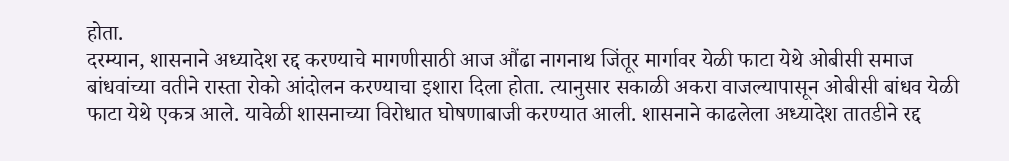होता.
दरम्यान, शासनाने अध्यादेश रद्द करण्याचे मागणीसाठी आज औंढा नागनाथ जिंतूर मार्गावर येळी फाटा येथे ओबीसी समाज बांधवांच्या वतीने रास्ता रोको आंदोलन करण्याचा इशारा दिला होता. त्यानुसार सकाळी अकरा वाजल्यापासून ओबीसी बांधव येळी फाटा येथे एकत्र आले. यावेळी शासनाच्या विरोधात घोषणाबाजी करण्यात आली. शासनाने काढलेला अध्यादेश तातडीने रद्द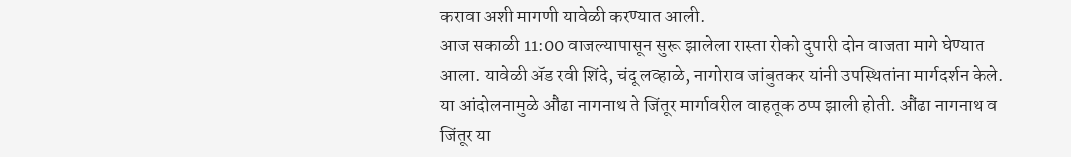करावा अशी मागणी यावेळी करण्यात आली.
आज सकाळी 11:00 वाजल्यापासून सुरू झालेला रास्ता रोको दुपारी दोन वाजता मागे घेण्यात आला. यावेळी ॲड रवी शिंदे, चंदू लव्हाळे, नागोराव जांबुतकर यांनी उपस्थितांना मार्गदर्शन केले. या आंदोलनामुळे औंढा नागनाथ ते जिंतूर मार्गावरील वाहतूक ठप्प झाली होती. औंढा नागनाथ व जिंतूर या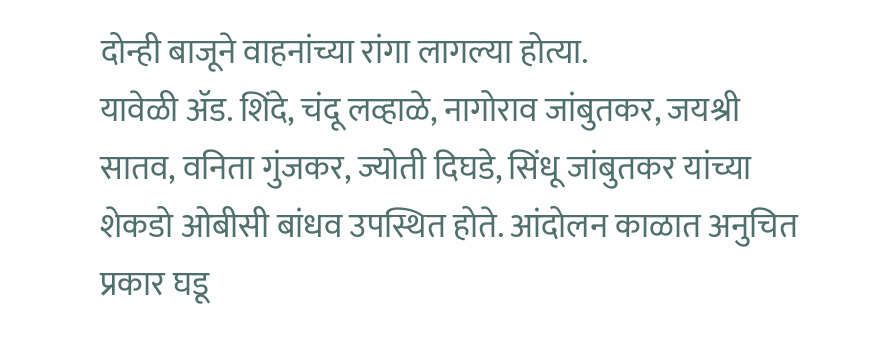दोन्ही बाजूने वाहनांच्या रांगा लागल्या होत्या.
यावेळी ॲड. शिंदे, चंदू लव्हाळे, नागोराव जांबुतकर, जयश्री सातव, वनिता गुंजकर, ज्योती दिघडे, सिंधू जांबुतकर यांच्या शेकडो ओबीसी बांधव उपस्थित होते. आंदोलन काळात अनुचित प्रकार घडू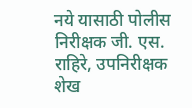नये यासाठी पोलीस निरीक्षक जी. एस. राहिरे, उपनिरीक्षक शेख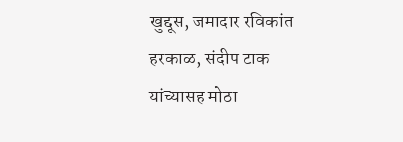खुद्दूस, जमादार रविकांत हरकाळ, संदीप टाक यांच्यासह मोठा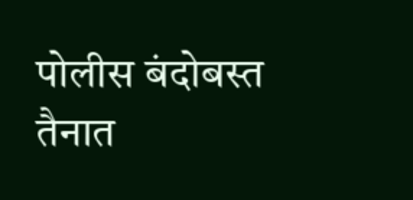पोलीस बंदोबस्त तैनात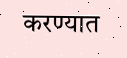करण्यात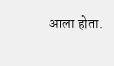आला होता.